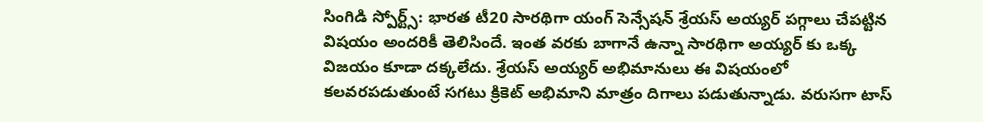సింగిడి స్పోర్ట్స్: భారత టీ20 సారథిగా యంగ్ సెన్సేషన్ శ్రేయస్ అయ్యర్ పగ్గాలు చేపట్టిన విషయం అందరికీ తెలిసిందే. ఇంత వరకు బాగానే ఉన్నా సారథిగా అయ్యర్ కు ఒక్క విజయం కూడా దక్కలేదు. శ్రేయస్ అయ్యర్ అభిమానులు ఈ విషయంలో కలవరపడుతుంటే సగటు క్రికెట్ అభిమాని మాత్రం దిగాలు పడుతున్నాడు. వరుసగా టాస్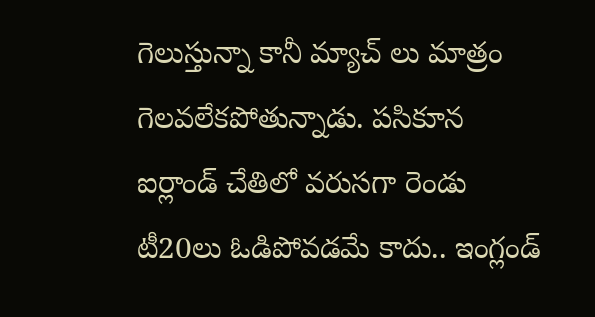గెలుస్తున్నా కానీ మ్యాచ్ లు మాత్రం గెలవలేకపోతున్నాడు. పసికూన ఐర్లాండ్ చేతిలో వరుసగా రెండు టీ20లు ఓడిపోవడమే కాదు.. ఇంగ్లండ్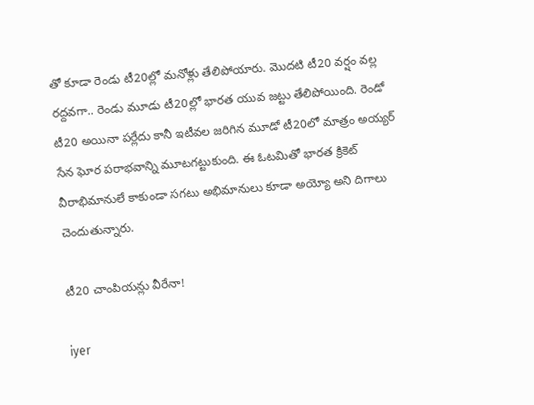తో కూడా రెండు టీ20ల్లో మనోళ్లు తేలిపోయారు. మొదటి టీ20 వర్షం వల్ల రద్దవగా.. రెండు మూడు టీ20ల్లో భారత యువ జట్టు తేలిపోయింది. రెండో టీ20 అయినా పర్లేదు కానీ ఇటీవల జరిగిన మూడో టీ20లో మాత్రం అయ్యర్ సేన ఘోర పరాభవాన్ని మూటగట్టుకుంది. ఈ ఓటమితో భారత క్రికెట్ వీరాభిమానులే కాకుండా సగటు అభిమానులు కూడా అయ్యో అని దిగాలు చెందుతున్నారు.

టీ20 చాంపియన్లు వీరేనా!

iyer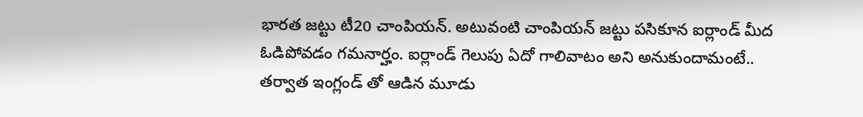భారత జట్టు టీ20 చాంపియన్. అటువంటి చాంపియన్ జట్టు పసికూన ఐర్లాండ్ మీద ఓడిపోవడం గమనార్హం. ఐర్లాండ్ గెలుపు ఏదో గాలివాటం అని అనుకుందామంటే.. తర్వాత ఇంగ్లండ్ తో ఆడిన మూడు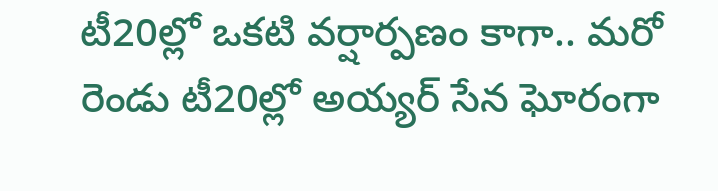టీ20ల్లో ఒకటి వర్షార్పణం కాగా.. మరో రెండు టీ20ల్లో అయ్యర్ సేన ఘోరంగా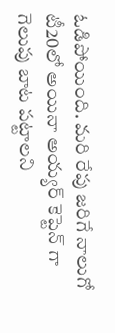ఓడిపోయింది. మరి రేపు జరిగే నాలుగో టీ20లో అయినా అయ్యర్ కెప్టెన్ గా గెలుపు బాట పట్టాలని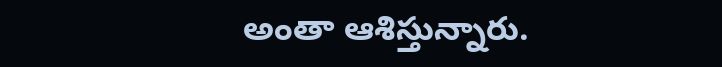అంతా ఆశిస్తున్నారు.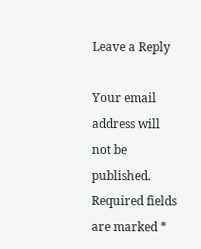Leave a Reply

Your email address will not be published. Required fields are marked *